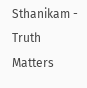Sthanikam - Truth Matters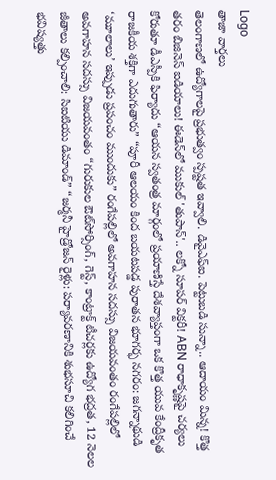Logo
తాజా వార్తలు
తెలంగాణలో ఉద్యోగాలపై ప్రభుత్వం స్పష్టత ఇవ్వాలి. డివైఎఫ్ఐ. పెట్టుబడి సున్నా.. ఆదాయం మిన్న! కొత్త తరం బిజినెస్ ఐడియాలు! ఈడెన్‌లో ముకుల్ 'తుపాన్'.. లక్నో సూపర్ విక్టరీ! ABN రాధాకృష్ణపై చర్యలు కోరుతూ డీఎస్పీకి ఫిర్యాదు “ఆయన స్వతంత్ర మార్గంలో ప్రయాణిస్తే దేశవ్యాప్తంగా ఒక కొత్త యువ కేంద్రీకృత రాజకీయ శక్తిగా ఎదుగుతారు” “పూరీ ఆలయం కింద బయటపడ్డ పురాతన భూగర్భ నగరం: జగన్నాథుడి ‘మూలాలు’ ఇప్పుడు ప్రపంచం ముందుకు” రంగేపల్లిలో అవగాహన సదస్సు విజయవంతం రంగేపల్లిలో అవగాహన సదస్సు విజయవంతం “గురుకుల ఔట్‌సోర్సింగ్, గెస్ట్, కాంట్రాక్ట్ టీచర్లకు ఉద్యోగ భద్రత, 12 నెలల జీతాలు కల్పించాలి: సిఐటియు డిమాండ్” “జర్మనీ హైడ్రోజన్ రైళ్లు: పర్యావరణానికి శుభసూచి కలిగించే భవిష్యత్తు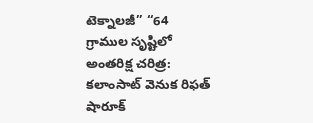టెక్నాలజీ” “64 గ్రాముల సృష్టిలో అంతరిక్ష చరిత్ర: కలాంసాట్ వెనుక రిఫత్ షారూక్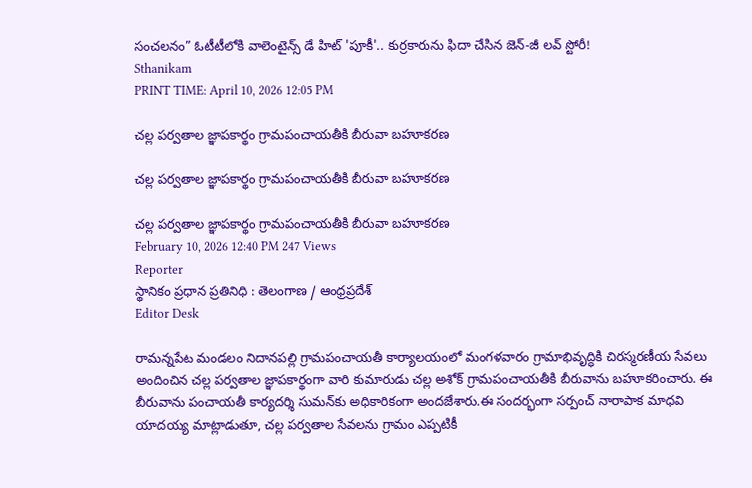సంచలనం” ఓటీటీలోకి వాలెంటైన్స్ డే హిట్ 'పూకీ'.. కుర్రకారును ఫిదా చేసిన జెన్-జీ లవ్ స్టోరీ!
Sthanikam
PRINT TIME: April 10, 2026 12:05 PM

చల్ల పర్వతాల జ్ఞాపకార్థం గ్రామపంచాయతీకి బీరువా బహూకరణ

చల్ల పర్వతాల జ్ఞాపకార్థం గ్రామపంచాయతీకి బీరువా బహూకరణ

చల్ల పర్వతాల జ్ఞాపకార్థం గ్రామపంచాయతీకి బీరువా బహూకరణ
February 10, 2026 12:40 PM 247 Views
Reporter
స్థానికం ప్రధాన ప్రతినిధి : తెలంగాణ / ఆంధ్రప్రదేశ్
Editor Desk

రామన్నపేట మండలం నిదానపల్లి గ్రామపంచాయతీ కార్యాలయంలో మంగళవారం గ్రామాభివృద్ధికి చిరస్మరణీయ సేవలు అందించిన చల్ల పర్వతాల జ్ఞాపకార్థంగా వారి కుమారుడు చల్ల అశోక్ గ్రామపంచాయతీకి బీరువాను బహూకరించారు. ఈ బీరువాను పంచాయతీ కార్యదర్శి సుమన్‌కు అధికారికంగా అందజేశారు.ఈ సందర్భంగా సర్పంచ్ నారాపాక మాధవి యాదయ్య మాట్లాడుతూ, చల్ల పర్వతాల సేవలను గ్రామం ఎప్పటికీ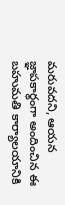మరువదని, ఆయన జ్ఞాపకార్థంగా అందించిన ఈ బహుమతి కార్యాలయానికి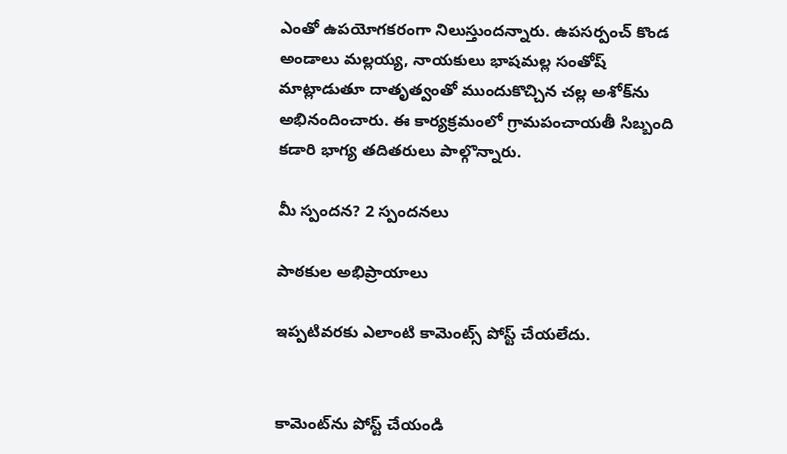ఎంతో ఉపయోగకరంగా నిలుస్తుందన్నారు. ఉపసర్పంచ్ కొండ అండాలు మల్లయ్య, నాయకులు భాషమల్ల సంతోష్ మాట్లాడుతూ దాతృత్వంతో ముందుకొచ్చిన చల్ల అశోక్‌ను అభినందించారు. ఈ కార్యక్రమంలో గ్రామపంచాయతీ సిబ్బంది కడారి భాగ్య తదితరులు పాల్గొన్నారు.

మీ స్పందన? 2 స్పందనలు

పాఠకుల అభిప్రాయాలు

ఇప్పటివరకు ఎలాంటి కామెంట్స్ పోస్ట్ చేయలేదు.


కామెంట్‌ను పోస్ట్ చేయండి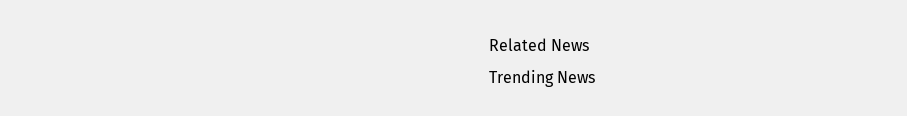Related News
Trending News